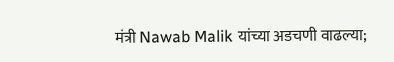मंत्री Nawab Malik यांच्या अडचणी वाढल्या;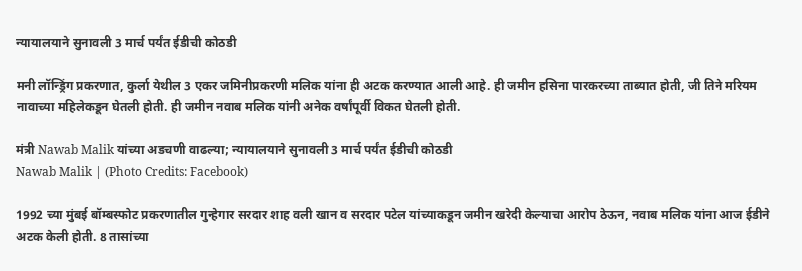न्यायालयाने सुनावली 3 मार्च पर्यंत ईडीची कोठडी

मनी लॉन्ड्रिंग प्रकरणात, कुर्ला येथील 3 एकर जमिनीप्रकरणी मलिक यांना ही अटक करण्यात आली आहे. ही जमीन हसिना पारकरच्या ताब्यात होती, जी तिने मरियम नावाच्या महिलेकडून घेतली होती. ही जमीन नवाब मलिक यांनी अनेक वर्षांपूर्वी विकत घेतली होती.

मंत्री Nawab Malik यांच्या अडचणी वाढल्या; न्यायालयाने सुनावली 3 मार्च पर्यंत ईडीची कोठडी
Nawab Malik | (Photo Credits: Facebook)

1992 च्या मुंबई बॉम्बस्फोट प्रकरणातील गुन्हेगार सरदार शाह वली खान व सरदार पटेल यांच्याकडून जमीन खरेदी केल्याचा आरोप ठेऊन, नवाब मलिक यांना आज ईडीने अटक केली होती. 8 तासांच्या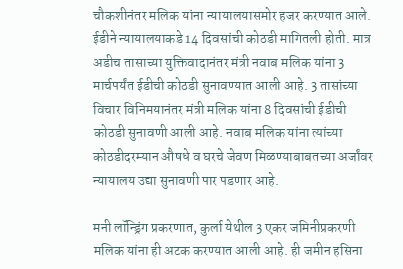चौकशीनंतर मलिक यांना न्यायालयासमोर हजर करण्यात आले. ईडीने न्यायालयाकडे 14 दिवसांची कोठडी मागितली होती. मात्र अडीच तासाच्या युक्तिवादानंतर मंत्री नवाब मलिक यांना 3 मार्चपर्यंत ईडीची कोठडी सुनावण्यात आली आहे. 3 तासांच्या विचार विनिमयानंतर मंत्री मलिक यांना 8 दिवसांची ईडीची कोठडी सुनावणी आली आहे. नवाब मलिक यांना त्यांच्या कोठडीदरम्यान औषधे व घरचे जेवण मिळण्याबाबतच्या अर्जांवर न्यायालय उद्या सुनावणी पार पडणार आहे.

मनी लॉन्ड्रिंग प्रकरणात, कुर्ला येथील 3 एकर जमिनीप्रकरणी मलिक यांना ही अटक करण्यात आली आहे. ही जमीन हसिना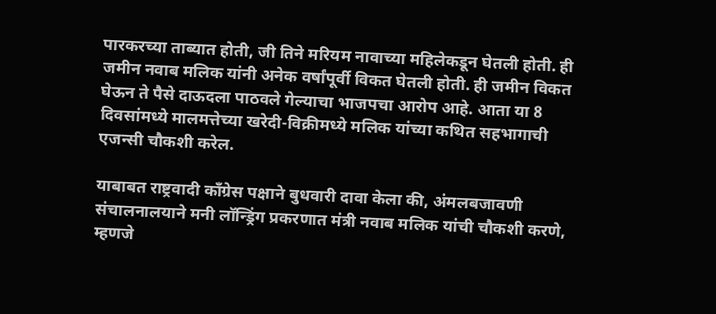पारकरच्या ताब्यात होती, जी तिने मरियम नावाच्या महिलेकडून घेतली होती. ही जमीन नवाब मलिक यांनी अनेक वर्षांपूर्वी विकत घेतली होती. ही जमीन विकत घेऊन ते पैसे दाऊदला पाठवले गेल्याचा भाजपचा आरोप आहे. आता या 8 दिवसांमध्ये मालमत्तेच्या खरेदी-विक्रीमध्ये मलिक यांच्या कथित सहभागाची एजन्सी चौकशी करेल.

याबाबत राष्ट्रवादी काँग्रेस पक्षाने बुधवारी दावा केला की, अंमलबजावणी संचालनालयाने मनी लॉन्ड्रिंग प्रकरणात मंत्री नवाब मलिक यांची चौकशी करणे, म्हणजे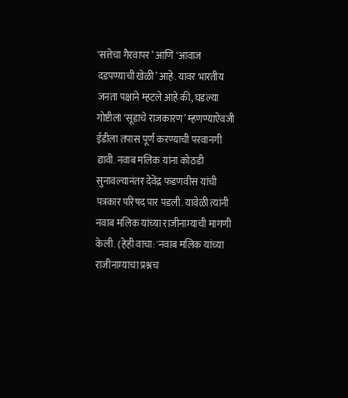‘सत्तेचा गैरवापर’ आणि ‘आवाज दडपण्याची खेळी’ आहे. यावर भारतीय जनता पक्षाने म्हटले आहे की, घडल्या गोष्टीला ‘सूडाचे राजकारण’ म्हणण्याऐवजी ईडीला तपास पूर्ण करण्याची परवानगी द्यावी. नवाब मलिक यांना कोठडी सुनावल्यानंतर देवेंद्र फडणवीस यांची पत्रकार परिषद पार पडली. यावेळी त्यांनी नवाब मलिक यांच्या राजीनाम्याची मागणी केली. (हेही वाचा: 'नवाब मलिक यांच्या राजीनाम्याचा प्रश्नच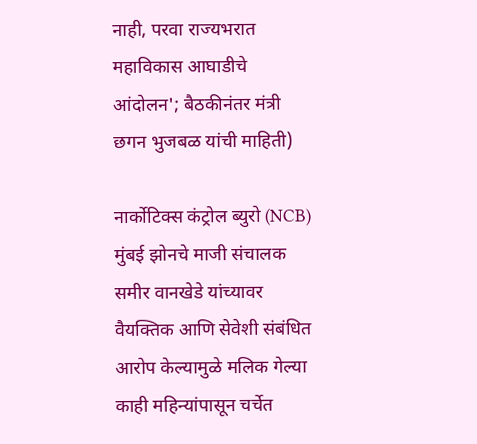नाही, परवा राज्यभरात महाविकास आघाडीचे आंदोलन'; बैठकीनंतर मंत्री छगन भुजबळ यांची माहिती)

नार्कोटिक्स कंट्रोल ब्युरो (NCB) मुंबई झोनचे माजी संचालक समीर वानखेडे यांच्यावर वैयक्तिक आणि सेवेशी संबंधित आरोप केल्यामुळे मलिक गेल्या काही महिन्यांपासून चर्चेत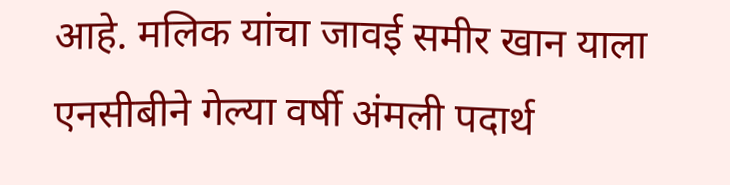आहे. मलिक यांचा जावई समीर खान याला एनसीबीने गेल्या वर्षी अंमली पदार्थ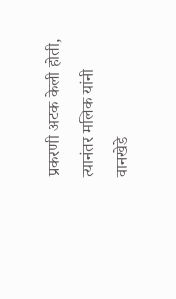प्रकरणी अटक केली होती, त्यानंतर मलिक यांनी वानखेडे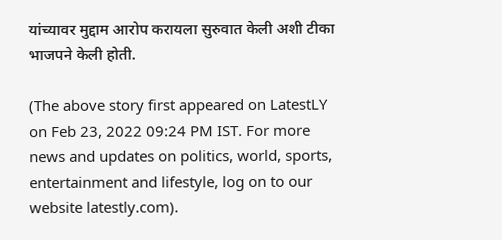यांच्यावर मुद्दाम आरोप करायला सुरुवात केली अशी टीका भाजपने केली होती.

(The above story first appeared on LatestLY on Feb 23, 2022 09:24 PM IST. For more news and updates on politics, world, sports, entertainment and lifestyle, log on to our website latestly.com).